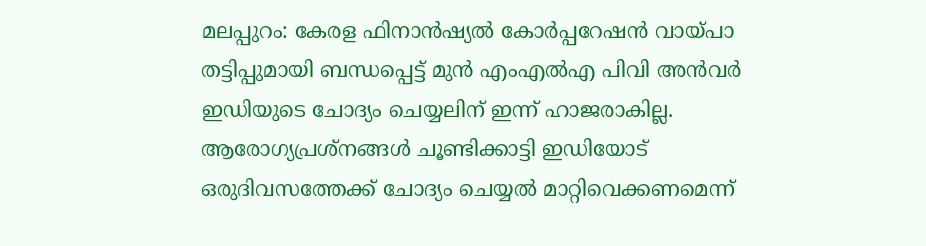മലപ്പുറം: കേരള ഫിനാൻഷ്യൽ കോർപ്പറേഷൻ വായ്പാ തട്ടിപ്പുമായി ബന്ധപ്പെട്ട് മുൻ എംഎൽഎ പിവി അൻവർ ഇഡിയുടെ ചോദ്യം ചെയ്യലിന് ഇന്ന് ഹാജരാകില്ല. ആരോഗ്യപ്രശ്‌നങ്ങൾ ചൂണ്ടിക്കാട്ടി ഇഡിയോട് ഒരുദിവസത്തേക്ക് ചോദ്യം ചെയ്യൽ മാറ്റിവെക്കണമെന്ന്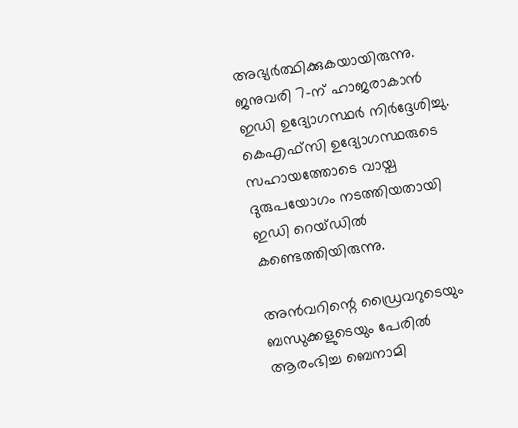അഭ്യർത്ഥിക്കുകയായിരുന്നു. ജനുവരി 7-ന് ഹാജരാകാൻ ഇഡി ഉദ്യോഗസ്ഥർ നിർദ്ദേശിച്ചു. കെഎഫ്‌സി ഉദ്യോഗസ്ഥരുടെ സഹായത്തോടെ വായ്പ ദുരുപയോഗം നടത്തിയതായി ഇഡി റെയ്ഡിൽ കണ്ടെത്തിയിരുന്നു.

അൻവറിന്റെ ഡ്രൈവറുടെയും ബന്ധുക്കളുടെയും പേരിൽ ആരംഭിച്ച ബെനാമി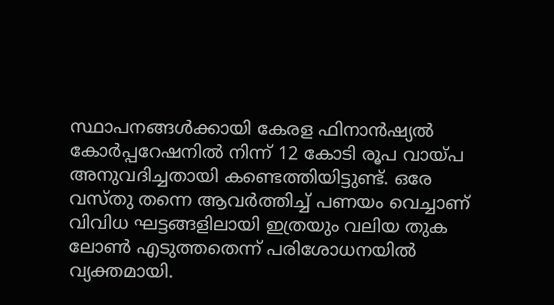സ്ഥാപനങ്ങൾക്കായി കേരള ഫിനാൻഷ്യൽ കോർപ്പറേഷനിൽ നിന്ന് 12 കോടി രൂപ വായ്പ അനുവദിച്ചതായി കണ്ടെത്തിയിട്ടുണ്ട്. ഒരേ വസ്തു തന്നെ ആവർത്തിച്ച് പണയം വെച്ചാണ് വിവിധ ഘട്ടങ്ങളിലായി ഇത്രയും വലിയ തുക ലോൺ എടുത്തതെന്ന് പരിശോധനയിൽ വ്യക്തമായി.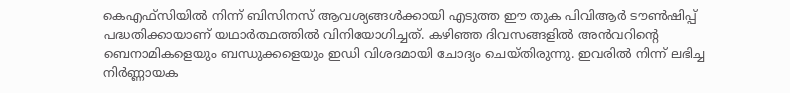കെഎഫ്‌സിയിൽ നിന്ന് ബിസിനസ് ആവശ്യങ്ങൾക്കായി എടുത്ത ഈ തുക പിവിആർ ടൗൺഷിപ്പ് പദ്ധതിക്കായാണ് യഥാർത്ഥത്തിൽ വിനിയോഗിച്ചത്. കഴിഞ്ഞ ദിവസങ്ങളിൽ അൻവറിന്റെ ബെനാമികളെയും ബന്ധുക്കളെയും ഇഡി വിശദമായി ചോദ്യം ചെയ്തിരുന്നു. ഇവരിൽ നിന്ന് ലഭിച്ച നിർണ്ണായക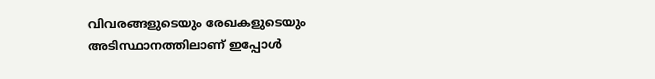വിവരങ്ങളുടെയും രേഖകളുടെയും അടിസ്ഥാനത്തിലാണ് ഇപ്പോൾ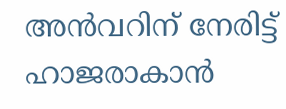അൻവറിന് നേരിട്ട് ഹാജരാകാൻ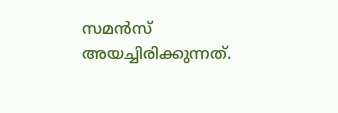സമൻസ് അയച്ചിരിക്കുന്നത്.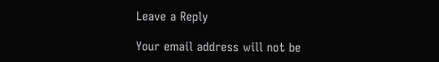Leave a Reply

Your email address will not be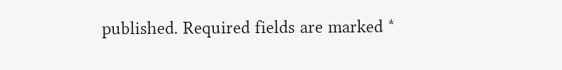published. Required fields are marked *